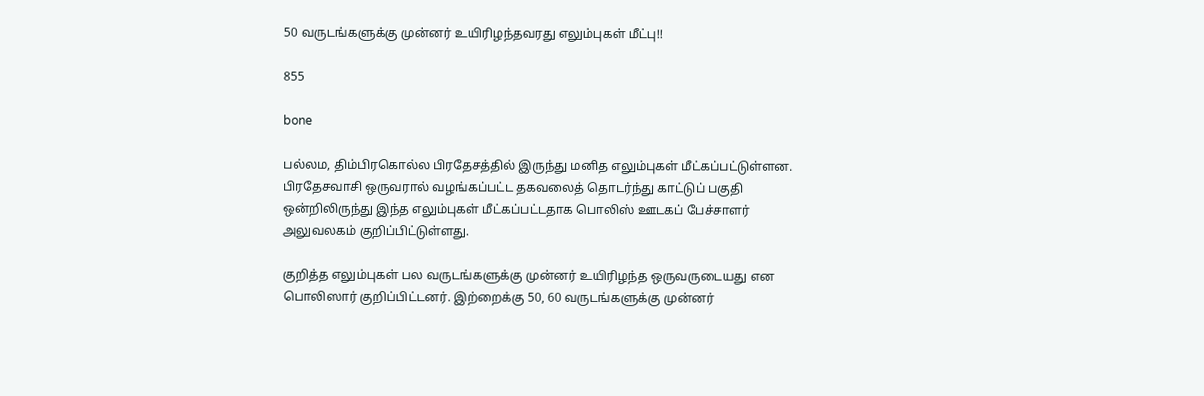50 வருடங்களுக்கு முன்னர் உயிரிழந்தவரது எலும்புகள் மீட்பு!!

855

bone

பல்லம, திம்பிரகொல்ல பிரதேசத்தில் இருந்து மனித எலும்புகள் மீட்கப்பட்டுள்ளன. பிரதேசவாசி ஒருவரால் வழங்கப்பட்ட தகவலைத் தொடர்ந்து காட்டுப் பகுதி ஒன்றிலிருந்து இந்த எலும்புகள் மீட்கப்பட்டதாக பொலிஸ் ஊடகப் பேச்சாளர் அலுவலகம் குறிப்பிட்டுள்ளது.

குறித்த எலும்புகள் பல வருடங்களுக்கு முன்னர் உயிரிழந்த ஒருவருடையது என பொலிஸார் குறிப்பிட்டனர். இற்றைக்கு 50, 60 வருடங்களுக்கு முன்னர்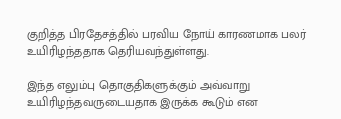குறித்த பிரதேசத்தில் பரவிய நோய் காரணமாக பலர் உயிரிழந்ததாக தெரியவந்துள்ளது.

இந்த எலும்பு தொகுதிகளுக்கும் அவ்வாறு உயிரிழந்தவருடையதாக இருக்க கூடும் என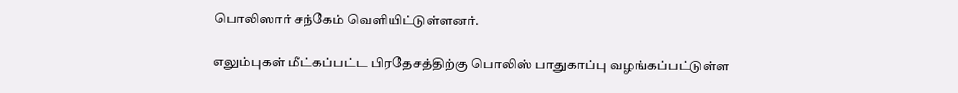பொலிஸார் சந்கேம் வெளியிட்டுள்ளனர்.

எலும்புகள் மீட்கப்பட்ட பிரதேசத்திற்கு பொலிஸ் பாதுகாப்பு வழங்கப்பட்டுள்ள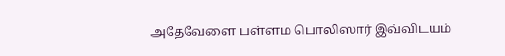அதேவேளை பள்ளம பொலிஸார் இவ்விடயம்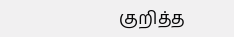குறித்த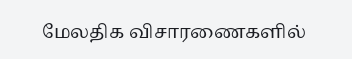மேலதிக விசாரணைகளில்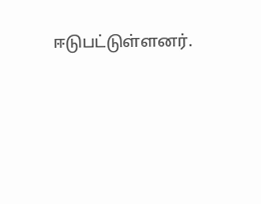ஈடுபட்டுள்ளனர்.